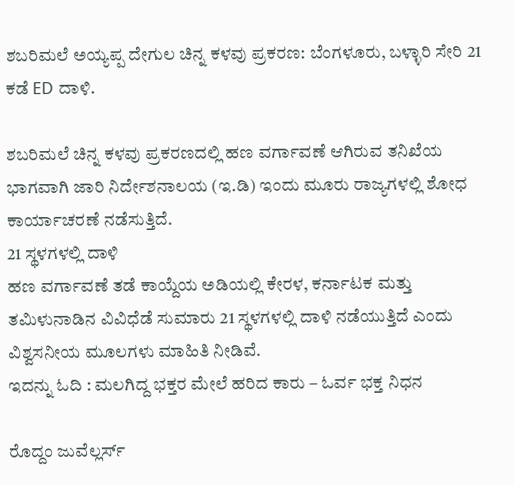ಶಬರಿಮಲೆ ಅಯ್ಯಪ್ಪ ದೇಗುಲ ಚಿನ್ನ ಕಳವು ಪ್ರಕರಣ: ಬೆಂಗಳೂರು, ಬಳ್ಳಾರಿ ಸೇರಿ 21 ಕಡೆ ED ದಾಳಿ.

ಶಬರಿಮಲೆ ಚಿನ್ನ ಕಳವು ಪ್ರಕರಣದಲ್ಲಿ ಹಣ ವರ್ಗಾವಣೆ ಆಗಿರುವ ತನಿಖೆಯ ಭಾಗವಾಗಿ ಜಾರಿ ನಿರ್ದೇಶನಾಲಯ (ಇ.ಡಿ) ಇಂದು ಮೂರು ರಾಜ್ಯಗಳಲ್ಲಿ ಶೋಧ ಕಾರ್ಯಾಚರಣೆ ನಡೆಸುತ್ತಿದೆ.
21 ಸ್ಥಳಗಳಲ್ಲಿ ದಾಳಿ
ಹಣ ವರ್ಗಾವಣೆ ತಡೆ ಕಾಯ್ದೆಯ ಅಡಿಯಲ್ಲಿ ಕೇರಳ, ಕರ್ನಾಟಕ ಮತ್ತು ತಮಿಳುನಾಡಿನ ವಿವಿಧೆಡೆ ಸುಮಾರು 21 ಸ್ಥಳಗಳಲ್ಲಿ ದಾಳಿ ನಡೆಯುತ್ತಿದೆ ಎಂದು ವಿಶ್ವಸನೀಯ ಮೂಲಗಳು ಮಾಹಿತಿ ನೀಡಿವೆ.
ಇದನ್ನು ಓದಿ : ಮಲಗಿದ್ದ ಭಕ್ತರ ಮೇಲೆ ಹರಿದ ಕಾರು – ಓರ್ವ ಭಕ್ತ ನಿಧನ

ರೊದ್ದಂ ಜುವೆಲ್ಲರ್ಸ್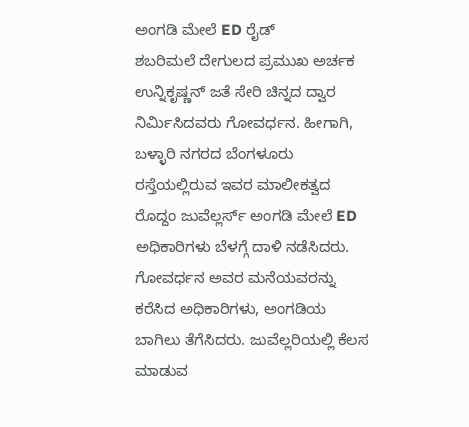ಅಂಗಡಿ ಮೇಲೆ ED ರೈಡ್
ಶಬರಿಮಲೆ ದೇಗುಲದ ಪ್ರಮುಖ ಅರ್ಚಕ ಉನ್ನಿಕೃಷ್ಣನ್ ಜತೆ ಸೇರಿ ಚಿನ್ನದ ದ್ವಾರ ನಿರ್ಮಿಸಿದವರು ಗೋವರ್ಧನ. ಹೀಗಾಗಿ, ಬಳ್ಳಾರಿ ನಗರದ ಬೆಂಗಳೂರು ರಸ್ತೆಯಲ್ಲಿರುವ ಇವರ ಮಾಲೀಕತ್ವದ ರೊದ್ದಂ ಜುವೆಲ್ಲರ್ಸ್ ಅಂಗಡಿ ಮೇಲೆ ED ಅಧಿಕಾರಿಗಳು ಬೆಳಗ್ಗೆ ದಾಳಿ ನಡೆಸಿದರು. ಗೋವರ್ಧನ ಅವರ ಮನೆಯವರನ್ನು ಕರೆಸಿದ ಅಧಿಕಾರಿಗಳು, ಅಂಗಡಿಯ ಬಾಗಿಲು ತೆಗೆಸಿದರು. ಜುವೆಲ್ಲರಿಯಲ್ಲಿ ಕೆಲಸ ಮಾಡುವ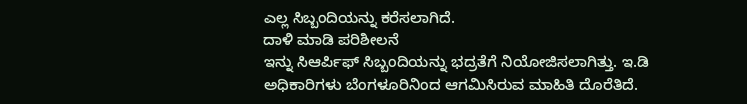ಎಲ್ಲ ಸಿಬ್ಬಂದಿಯನ್ನು ಕರೆಸಲಾಗಿದೆ.
ದಾಳಿ ಮಾಡಿ ಪರಿಶೀಲನೆ
ಇನ್ನು ಸಿಆರ್ಪಿಫ್ ಸಿಬ್ಬಂದಿಯನ್ನು ಭದ್ರತೆಗೆ ನಿಯೋಜಿಸಲಾಗಿತ್ತು. ಇ.ಡಿ ಅಧಿಕಾರಿಗಳು ಬೆಂಗಳೂರಿನಿಂದ ಆಗಮಿಸಿರುವ ಮಾಹಿತಿ ದೊರೆತಿದೆ.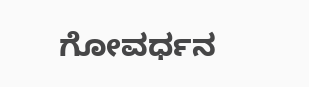ಗೋವರ್ಧನ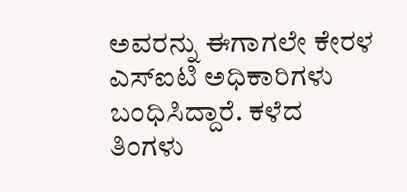ಅವರನ್ನು ಈಗಾಗಲೇ ಕೇರಳ ಎಸ್ಐಟಿ ಅಧಿಕಾರಿಗಳು ಬಂಧಿಸಿದ್ದಾರೆ. ಕಳೆದ ತಿಂಗಳು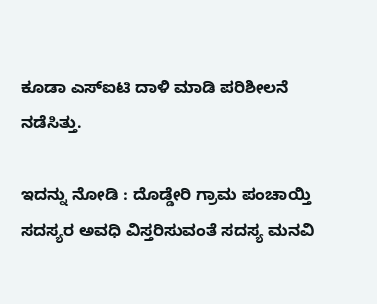ಕೂಡಾ ಎಸ್ಐಟಿ ದಾಳಿ ಮಾಡಿ ಪರಿಶೀಲನೆ ನಡೆಸಿತ್ತು.

ಇದನ್ನು ನೋಡಿ : ದೊಡ್ಡೇರಿ ಗ್ರಾಮ ಪಂಚಾಯ್ತಿ ಸದಸ್ಯರ ಅವಧಿ ವಿಸ್ತರಿಸುವಂತೆ ಸದಸ್ಯ ಮನವಿ